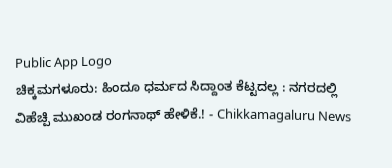Public App Logo
ಚಿಕ್ಕಮಗಳೂರು: ಹಿಂದೂ ಧರ್ಮದ ಸಿದ್ದಾಂತ ಕೆಟ್ಟದಲ್ಲ : ನಗರದಲ್ಲಿ ವಿಹೆಚ್ಪಿ ಮುಖಂಡ ರಂಗನಾಥ್ ಹೇಳಿಕೆ.! - Chikkamagaluru News